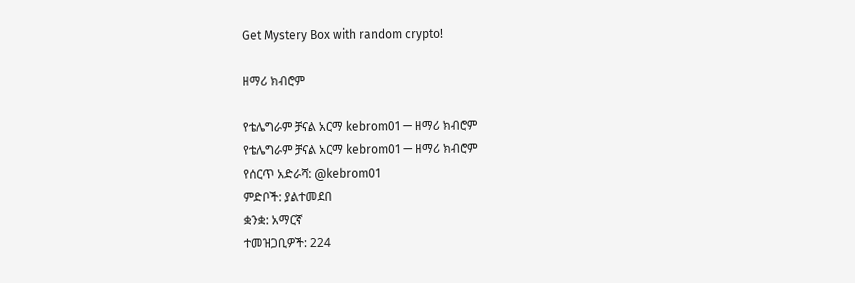Get Mystery Box with random crypto!

ዘማሪ ክብሮም

የቴሌግራም ቻናል አርማ kebrom01 — ዘማሪ ክብሮም
የቴሌግራም ቻናል አርማ kebrom01 — ዘማሪ ክብሮም
የሰርጥ አድራሻ: @kebrom01
ምድቦች: ያልተመደበ
ቋንቋ: አማርኛ
ተመዝጋቢዎች: 224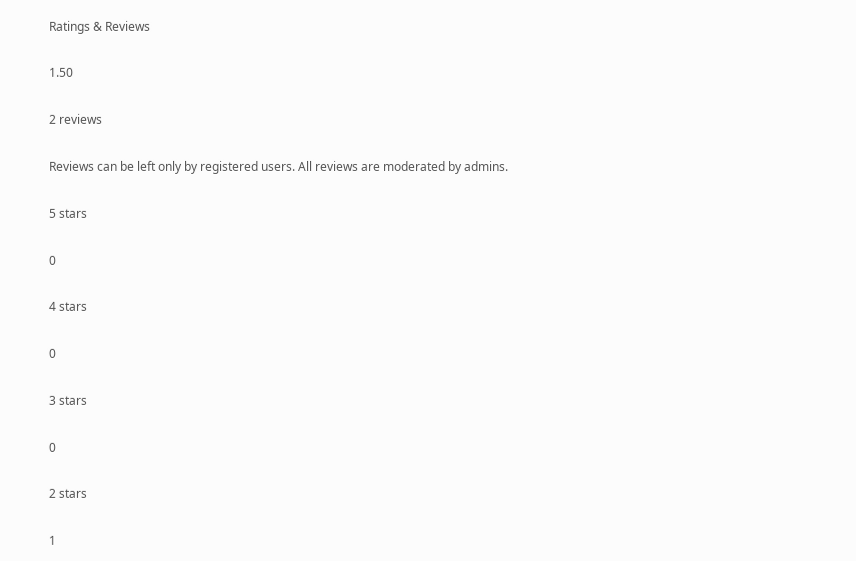Ratings & Reviews

1.50

2 reviews

Reviews can be left only by registered users. All reviews are moderated by admins.

5 stars

0

4 stars

0

3 stars

0

2 stars

1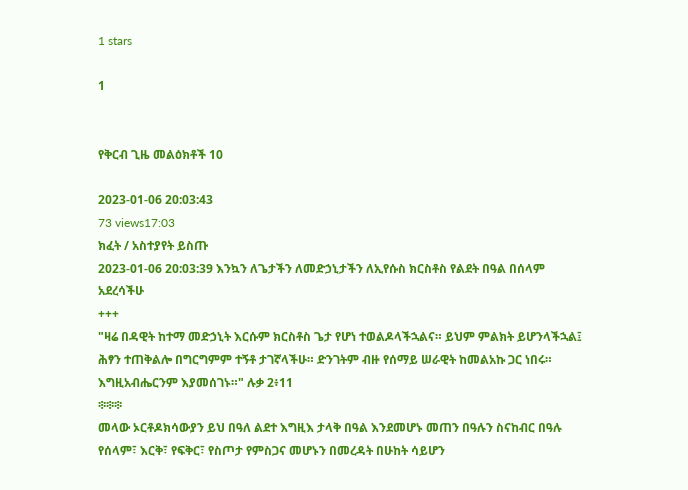1 stars

1


የቅርብ ጊዜ መልዕክቶች 10

2023-01-06 20:03:43
73 views17:03
ክፈት / አስተያየት ይስጡ
2023-01-06 20:03:39 እንኳን ለጌታችን ለመድኃኒታችን ለኢየሱስ ክርስቶስ የልደት በዓል በሰላም አደረሳችሁ
+++
"ዛሬ በዳዊት ከተማ መድኃኒት እርሱም ክርስቶስ ጌታ የሆነ ተወልዶላችኋልና። ይህም ምልክት ይሆንላችኋል፤ ሕፃን ተጠቅልሎ በግርግምም ተኝቶ ታገኛላችሁ። ድንገትም ብዙ የሰማይ ሠራዊት ከመልአኩ ጋር ነበሩ። እግዚአብሔርንም እያመሰገኑ።" ሉቃ 2፥11
፨፨፨
መላው ኦርቶዶክሳውያን ይህ በዓለ ልደተ እግዚእ ታላቅ በዓል እንደመሆኑ መጠን በዓሉን ስናከብር በዓሉ የሰላም፣ እርቅ፣ የፍቅር፣ የስጦታ የምስጋና መሆኑን በመረዳት በሁከት ሳይሆን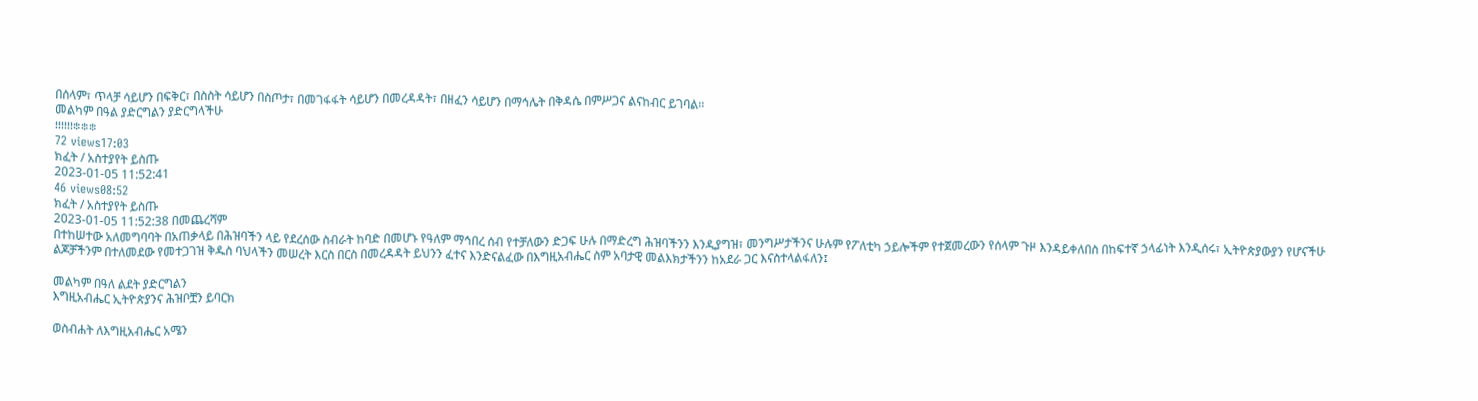በሰላም፣ ጥላቻ ሳይሆን በፍቅር፣ በስስት ሳይሆን በስጦታ፣ በመገፋፋት ሳይሆን በመረዳዳት፣ በዘፈን ሳይሆን በማኅሌት በቅዳሴ በምሥጋና ልናከብር ይገባል፡፡
መልካም በዓል ያድርግልን ያድርግላችሁ
፧፧፧፧፧፧፨፨፨
72 views17:03
ክፈት / አስተያየት ይስጡ
2023-01-05 11:52:41
46 views08:52
ክፈት / አስተያየት ይስጡ
2023-01-05 11:52:38 በመጨረሻም
በተከሠተው አለመግባባት በአጠቃላይ በሕዝባችን ላይ የደረሰው ስብራት ከባድ በመሆኑ የዓለም ማኅበረ ሰብ የተቻለውን ድጋፍ ሁሉ በማድረግ ሕዝባችንን እንዲያግዝ፣ መንግሥታችንና ሁሉም የፖለቲካ ኃይሎችም የተጀመረውን የሰላም ጉዞ እንዳይቀለበስ በከፍተኛ ኃላፊነት እንዲሰሩ፣ ኢትዮጵያውያን የሆናችሁ ልጆቻችንም በተለመደው የመተጋገዝ ቅዱስ ባህላችን መሠረት እርስ በርስ በመረዳዳት ይህንን ፈተና እንድናልፈው በእግዚአብሔር ስም አባታዊ መልእክታችንን ከአደራ ጋር እናስተላልፋለን፤

መልካም በዓለ ልደት ያድርግልን
እግዚአብሔር ኢትዮጵያንና ሕዝቦቿን ይባርክ

ወስብሐት ለእግዚአብሔር አሜን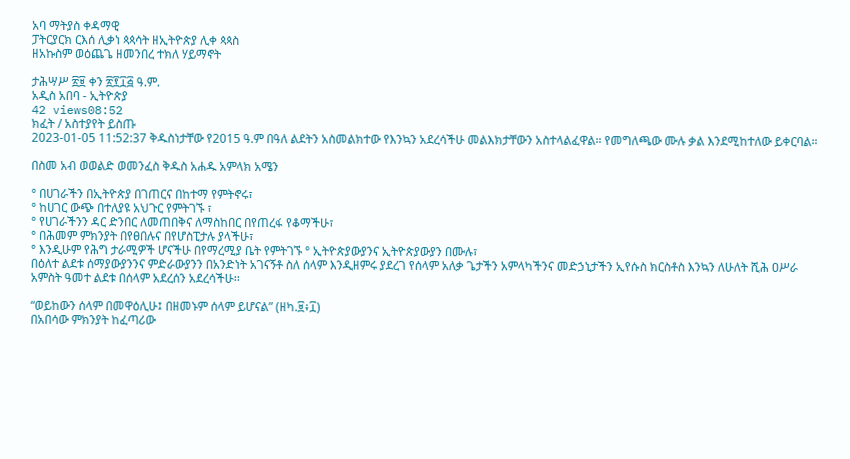አባ ማትያስ ቀዳማዊ
ፓትርያርክ ርእሰ ሊቃነ ጳጳሳት ዘኢትዮጵያ ሊቀ ጳጳስ
ዘአኩስም ወዕጨጌ ዘመንበረ ተክለ ሃይማኖት

ታሕሣሥ ፳፱ ቀን ፳፻፲፭ ዓ.ም.
አዲስ አበባ - ኢትዮጵያ
42 views08:52
ክፈት / አስተያየት ይስጡ
2023-01-05 11:52:37 ቅዱስነታቸው የ2015 ዓ.ም በዓለ ልደትን አስመልክተው የእንኳን አደረሳችሁ መልእክታቸውን አስተላልፈዋል። የመግለጫው ሙሉ ቃል እንደሚከተለው ይቀርባል።

በስመ አብ ወወልድ ወመንፈስ ቅዱስ አሐዱ አምላክ አሜን

° በሀገራችን በኢትዮጵያ በገጠርና በከተማ የምትኖሩ፣
° ከሀገር ውጭ በተለያዩ አህጉር የምትገኙ ፣
° የሀገራችንን ዳር ድንበር ለመጠበቅና ለማስከበር በየጠረፋ የቆማችሁ፣
° በሕመም ምክንያት በየፀበሉና በየሆስፒታሉ ያላችሁ፣
° እንዲሁም የሕግ ታራሚዎች ሆናችሁ በየማረሚያ ቤት የምትገኙ ° ኢትዮጵያውያንና ኢትዮጵያውያን በሙሉ፣
በዕለተ ልደቱ ሰማያውያንንና ምድራውያንን በአንድነት አገናኝቶ ስለ ሰላም እንዲዘምሩ ያደረገ የሰላም አለቃ ጌታችን አምላካችንና መድኃኒታችን ኢየሱስ ክርስቶስ እንኳን ለሁለት ሺሕ ዐሥራ አምስት ዓመተ ልደቱ በሰላም አደረሰን አደረሳችሁ፡፡

“ወይከውን ሰላም በመዋዕሊሁ፤ በዘመኑም ሰላም ይሆናል” (ዘካ.፱፥፲)
በአበሳው ምክንያት ከፈጣሪው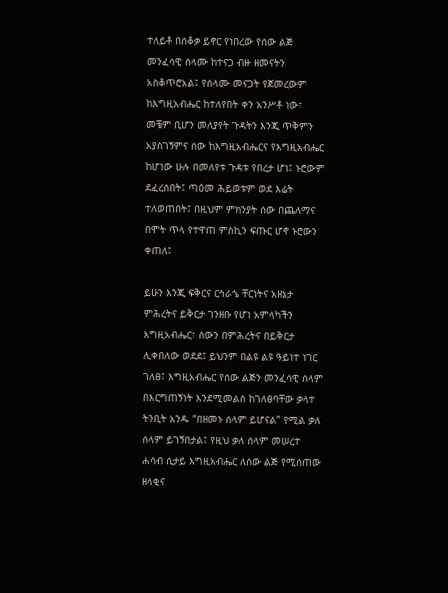ተለይቶ በሰቆቃ ይኖር የነበረው የሰው ልጅ መንፈሳዊ ሰላሙ ከተናጋ ብዙ ዘመናትን አስቆጥሮአል፤ የሰላሙ መናጋት የጀመረውም ከእግዚአብሔር ከተለየበት ቀን አንሥቶ ነው፣ መቼም ቢሆን መለያየት ጉዳትን እንጂ ጥቅምን አያስገኝምና ሰው ከእግዚአብሔርና የእግዚአብሔር ከሆነው ሁሉ በመለየቱ ጉዳቱ የበረታ ሆነ፤ ኑሮውም ደፈረሰበት፤ ጣዕመ ሕይወቱም ወደ እሬት ተለወጠበት፤ በዚህም ምክንያት ሰው በጨለማና በሞት ጥላ የተዋጠ ምስኪን ፍጡር ሆኖ ኑሮውን ቀጠለ፤

ይሁን እንጂ ፍቅርና ርኅራኄ ቸርነትና አዘኔታ ምሕረትና ይቅርታ ገንዘቡ የሆነ አምላካችን እግዚአብሔር፣ ሰውን በምሕረትና በይቅርታ ሊቀበለው ወደደ፤ ይህንም በልዩ ልዩ ዓይነተ ነገር ገለፀ፤ እግዚአብሔር የሰው ልጅን መንፈሳዊ ሰላም በእርግጠኝነት እንደሚመልስ ከገለፀባቸው ቃላተ ትንቢት አንዱ “በዘመኑ ሰላም ይሆናል” የሚል ቃለ ሰላም ይገኝበታል፤ የዚህ ቃለ ሰላም መሠረተ ሐሳብ ሲታይ እግዚአብሔር ለሰው ልጅ የሚሰጠው ዘላቂና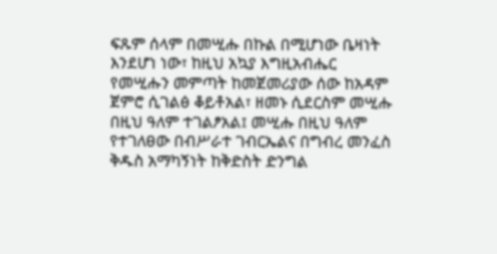ፍጹም ሰላም በመሢሑ በኩል በሚሆነው ቤዛነት እንደሆነ ነው፣ ከዚህ አኳያ እግዚአብሔር የመሢሑን መምጣት ከመጀመሪያው ሰው ከአዳም ጀምሮ ሲገልፅ ቆይቶአል፣ ዘመኑ ሲደርስም መሢሑ በዚህ ዓለም ተገልፆአል፤ መሢሑ በዚህ ዓለም የተገለፀው በብሥራተ ገብርኤልና በግብረ መንፈስ ቅዱስ አማካኝነት ከቅድስት ድንግል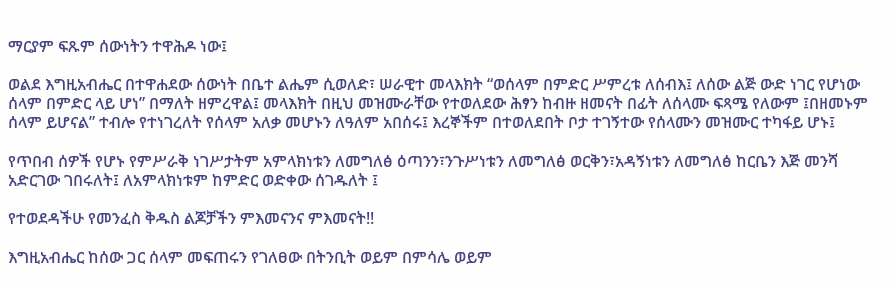ማርያም ፍጹም ሰውነትን ተዋሕዶ ነው፤

ወልደ እግዚአብሔር በተዋሐደው ሰውነት በቤተ ልሔም ሲወለድ፣ ሠራዊተ መላእክት “ወሰላም በምድር ሥምረቱ ለሰብእ፤ ለሰው ልጅ ውድ ነገር የሆነው ሰላም በምድር ላይ ሆነ” በማለት ዘምረዋል፤ መላእክት በዚህ መዝሙራቸው የተወለደው ሕፃን ከብዙ ዘመናት በፊት ለሰላሙ ፍጻሜ የለውም ፤በዘመኑም ሰላም ይሆናል” ተብሎ የተነገረለት የሰላም አለቃ መሆኑን ለዓለም አበሰሩ፤ እረኞችም በተወለደበት ቦታ ተገኝተው የሰላሙን መዝሙር ተካፋይ ሆኑ፤

የጥበብ ሰዎች የሆኑ የምሥራቅ ነገሥታትም አምላክነቱን ለመግለፅ ዕጣንን፣ንጉሥነቱን ለመግለፅ ወርቅን፣አዳኝነቱን ለመግለፅ ከርቤን እጅ መንሻ አድርገው ገበሩለት፤ ለአምላክነቱም ከምድር ወድቀው ሰገዱለት ፤

የተወደዳችሁ የመንፈስ ቅዱስ ልጆቻችን ምእመናንና ምእመናት!!

እግዚአብሔር ከሰው ጋር ሰላም መፍጠሩን የገለፀው በትንቢት ወይም በምሳሌ ወይም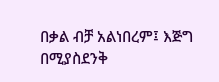በቃል ብቻ አልነበረም፤ እጅግ በሚያስደንቅ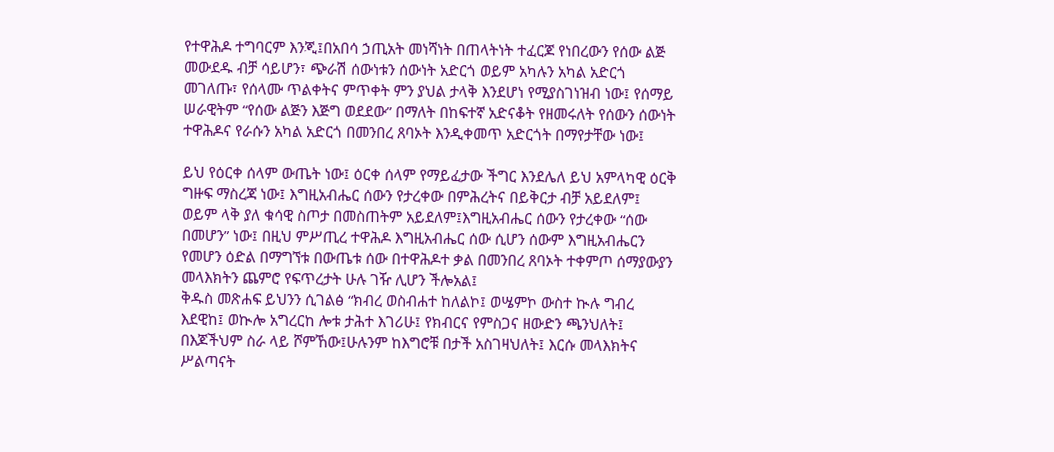የተዋሕዶ ተግባርም እንጂ፤በአበሳ ኃጢአት መነሻነት በጠላትነት ተፈርጆ የነበረውን የሰው ልጅ መውደዱ ብቻ ሳይሆን፣ ጭራሽ ሰውነቱን ሰውነት አድርጎ ወይም አካሉን አካል አድርጎ መገለጡ፣ የሰላሙ ጥልቀትና ምጥቀት ምን ያህል ታላቅ እንደሆነ የሚያስገነዝብ ነው፤ የሰማይ ሠራዊትም “የሰው ልጅን እጅግ ወደደው” በማለት በከፍተኛ አድናቆት የዘመሩለት የሰውን ሰውነት ተዋሕዶና የራሱን አካል አድርጎ በመንበረ ጸባኦት እንዲቀመጥ አድርጎት በማየታቸው ነው፤

ይህ የዕርቀ ሰላም ውጤት ነው፤ ዕርቀ ሰላም የማይፈታው ችግር እንደሌለ ይህ አምላካዊ ዕርቅ ግዙፍ ማስረጃ ነው፤ እግዚአብሔር ሰውን የታረቀው በምሕረትና በይቅርታ ብቻ አይደለም፤ ወይም ላቅ ያለ ቁሳዊ ስጦታ በመስጠትም አይደለም፤እግዚአብሔር ሰውን የታረቀው “ሰው በመሆን” ነው፤ በዚህ ምሥጢረ ተዋሕዶ እግዚአብሔር ሰው ሲሆን ሰውም እግዚአብሔርን የመሆን ዕድል በማግኘቱ በውጤቱ ሰው በተዋሕዶተ ቃል በመንበረ ጸባኦት ተቀምጦ ሰማያውያን መላእክትን ጨምሮ የፍጥረታት ሁሉ ገዥ ሊሆን ችሎአል፤
ቅዱስ መጽሐፍ ይህንን ሲገልፅ “ክብረ ወስብሐተ ከለልኮ፤ ወሤምኮ ውስተ ኲሉ ግብረ እደዊከ፤ ወኲሎ አግረርከ ሎቱ ታሕተ እገሪሁ፤ የክብርና የምስጋና ዘውድን ጫንህለት፤ በእጆችህም ስራ ላይ ሾምኸው፤ሁሉንም ከእግሮቹ በታች አስገዛህለት፤ እርሱ መላእክትና ሥልጣናት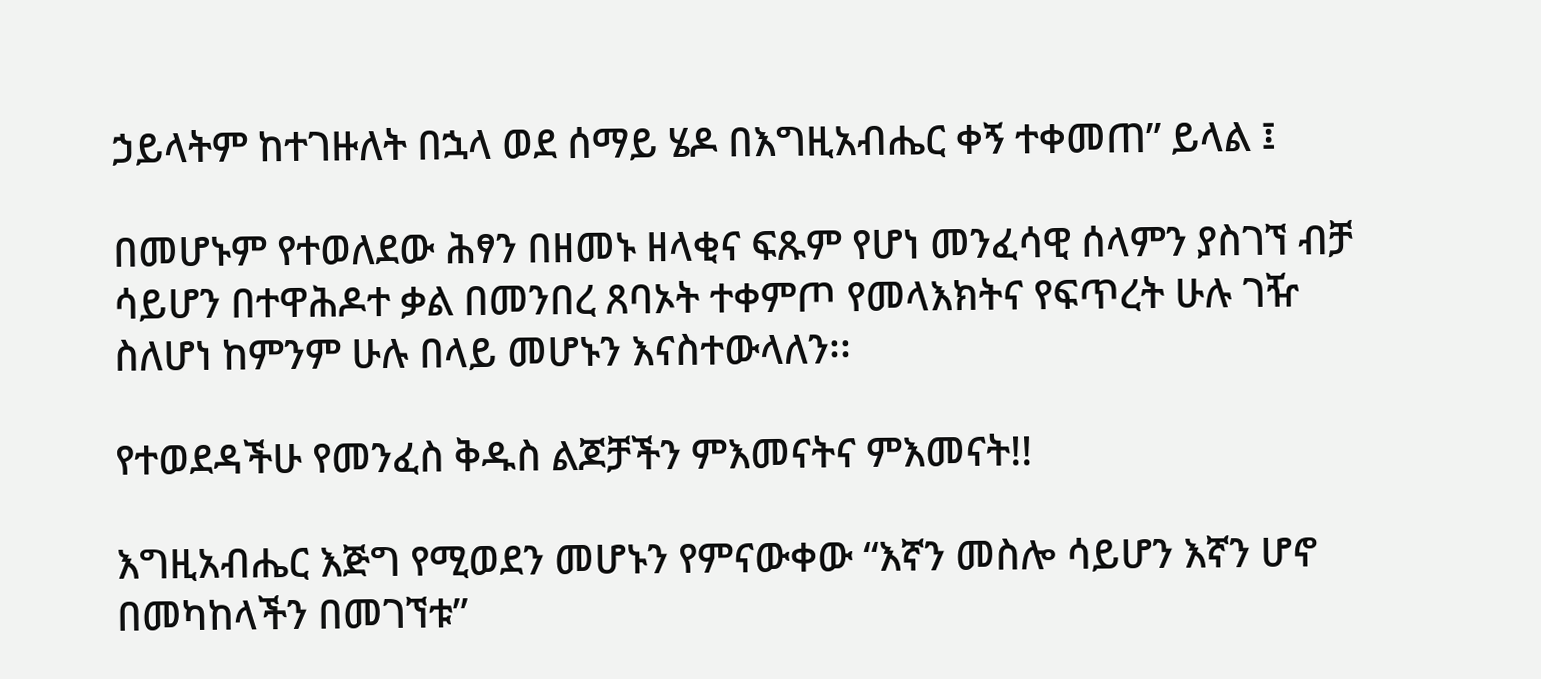ኃይላትም ከተገዙለት በኋላ ወደ ሰማይ ሄዶ በእግዚአብሔር ቀኝ ተቀመጠ” ይላል ፤

በመሆኑም የተወለደው ሕፃን በዘመኑ ዘላቂና ፍጹም የሆነ መንፈሳዊ ሰላምን ያስገኘ ብቻ ሳይሆን በተዋሕዶተ ቃል በመንበረ ጸባኦት ተቀምጦ የመላእክትና የፍጥረት ሁሉ ገዥ ስለሆነ ከምንም ሁሉ በላይ መሆኑን እናስተውላለን፡፡

የተወደዳችሁ የመንፈስ ቅዱስ ልጆቻችን ምእመናትና ምእመናት!!

እግዚአብሔር እጅግ የሚወደን መሆኑን የምናውቀው “እኛን መስሎ ሳይሆን እኛን ሆኖ በመካከላችን በመገኘቱ”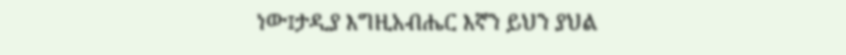ነው፤ታዲያ እግዚአብሔር እኛን ይህን ያህል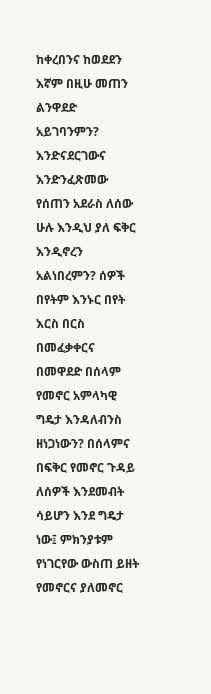ከቀረበንና ከወደደን እኛም በዚሁ መጠን ልንዋደድ አይገባንምን? እንድናደርገውና እንድንፈጽመው የሰጠን አደራስ ለሰው ሁሉ እንዲህ ያለ ፍቅር እንዲኖረን አልነበረምን? ሰዎች በየትም እንኑር በየት እርስ በርስ በመፈቃቀርና በመዋደድ በሰላም የመኖር አምላካዊ ግዴታ እንዳለብንስ ዘነጋነውን? በሰላምና በፍቅር የመኖር ጉዳይ ለሰዎች እንደመብት ሳይሆን እንደ ግዴታ ነው፤ ምክንያቱም የነገርየው ውስጠ ይዘት የመኖርና ያለመኖር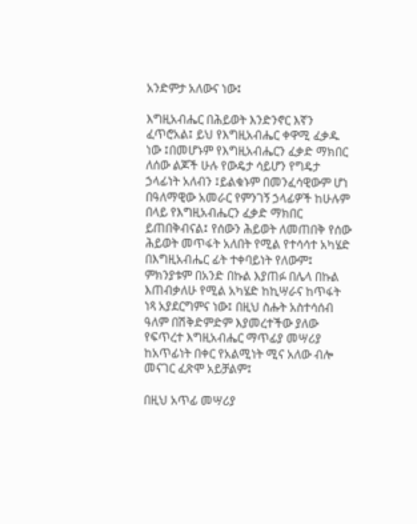አንድምታ አለውና ነው፤

እግዚአብሔር በሕይወት እንድንኖር እኛን ፈጥሮአል፤ ይህ የእግዚአብሔር ቀዋሚ ፈቃዱ ነው ፤በመሆኑም የእግዚአብሔርን ፈቃድ ማክበር ለሰው ልጆች ሁሉ የውዴታ ሳይሆን የግዴታ ኃላፊነት አለብን ፤ይልቁኑም በመንፈሳዊውም ሆነ በዓለማዊው አመራር የምንገኝ ኃላፊዎች ከሁሉም በላይ የእግዚአብሔርን ፈቃድ ማክበር ይጠበቅብናል፤ የሰውን ሕይወት ለመጠበቅ የሰው ሕይወት መጥፋት አለበት የሚል የተሳሳተ አካሄድ በእግዚአብሔር ፊት ተቀባይነት የለውም፤
ምክንያቱም በአንድ በኩል እያጠፉ በሌላ በኩል እጠብቃለሁ የሚል አካሄድ ከኪሣራና ከጥፋት ነጻ አያደርግምና ነው፤ በዚህ ስሑት አስተሳሰብ ዓለም በሽቅድምድም እያመረተችው ያለው የፍጥረተ እግዚአብሔር ማጥፊያ መሣሪያ ከአጥፊነት በቀር የአልሚነት ሚና አለው ብሎ መናገር ፈጽሞ አይቻልም፤

በዚህ አጥፊ መሣሪያ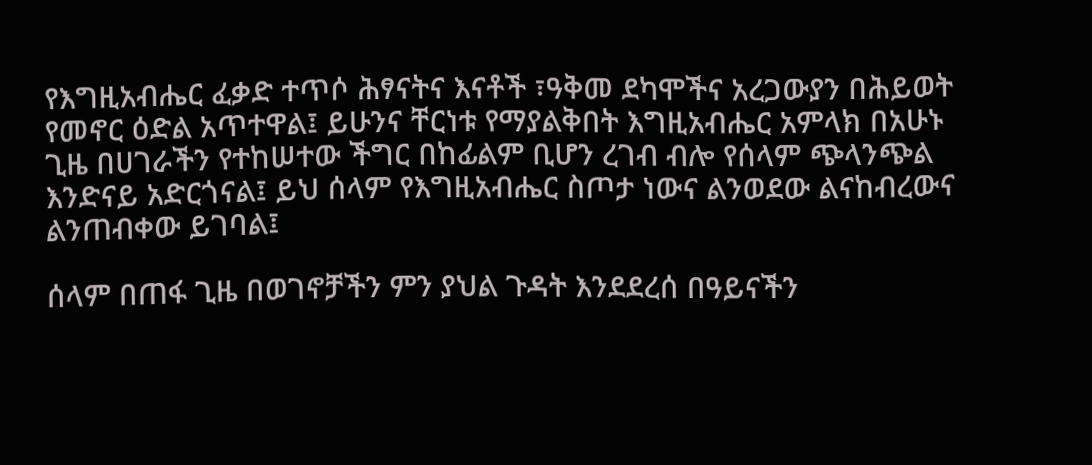የእግዚአብሔር ፈቃድ ተጥሶ ሕፃናትና እናቶች ፣ዓቅመ ደካሞችና አረጋውያን በሕይወት የመኖር ዕድል አጥተዋል፤ ይሁንና ቸርነቱ የማያልቅበት እግዚአብሔር አምላክ በአሁኑ ጊዜ በሀገራችን የተከሠተው ችግር በከፊልም ቢሆን ረገብ ብሎ የሰላም ጭላንጭል እንድናይ አድርጎናል፤ ይህ ሰላም የእግዚአብሔር ስጦታ ነውና ልንወደው ልናከብረውና ልንጠብቀው ይገባል፤

ሰላም በጠፋ ጊዜ በወገኖቻችን ምን ያህል ጉዳት እንደደረሰ በዓይናችን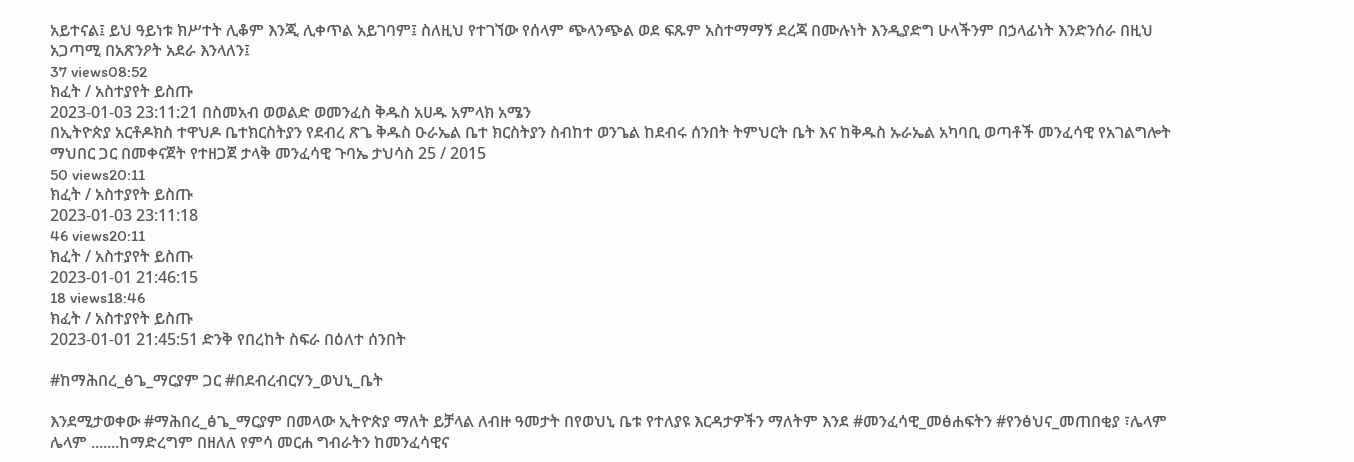አይተናል፤ ይህ ዓይነቱ ክሥተት ሊቆም እንጂ ሊቀጥል አይገባም፤ ስለዚህ የተገኘው የሰላም ጭላንጭል ወደ ፍጹም አስተማማኝ ደረጃ በሙሉነት እንዲያድግ ሁላችንም በኃላፊነት እንድንሰራ በዚህ አጋጣሚ በአጽንዖት አደራ እንላለን፤
37 views08:52
ክፈት / አስተያየት ይስጡ
2023-01-03 23:11:21 በስመአብ ወወልድ ወመንፈስ ቅዱስ አሀዱ አምላክ አሜን
በኢትዮጵያ አርቶዶክስ ተዋህዶ ቤተክርስትያን የደብረ ጽጌ ቅዱስ ዑራኤል ቤተ ክርስትያን ስብከተ ወንጌል ከደብሩ ሰንበት ትምህርት ቤት እና ከቅዱስ ኡራኤል አካባቢ ወጣቶች መንፈሳዊ የአገልግሎት ማህበር ጋር በመቀናጀት የተዘጋጀ ታላቅ መንፈሳዊ ጉባኤ ታህሳስ 25 / 2015
50 views20:11
ክፈት / አስተያየት ይስጡ
2023-01-03 23:11:18
46 views20:11
ክፈት / አስተያየት ይስጡ
2023-01-01 21:46:15
18 views18:46
ክፈት / አስተያየት ይስጡ
2023-01-01 21:45:51 ድንቅ የበረከት ስፍራ በዕለተ ሰንበት

#ከማሕበረ_ፅጌ_ማርያም ጋር #በደብረብርሃን_ወህኒ_ቤት

እንደሚታወቀው #ማሕበረ_ፅጌ_ማርያም በመላው ኢትዮጵያ ማለት ይቻላል ለብዙ ዓመታት በየወህኒ ቤቱ የተለያዩ እርዳታዎችን ማለትም እንደ #መንፈሳዊ_መፅሐፍትን #የንፅህና_መጠበቂያ ፣ሌላም ሌላም .......ከማድረግም በዘለለ የምሳ መርሐ ግብራትን ከመንፈሳዊና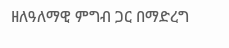ዘለዓለማዊ ምግብ ጋር በማድረግ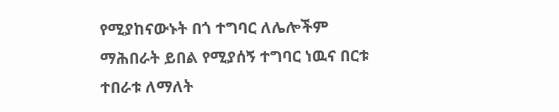የሚያከናውኑት በጎ ተግባር ለሌሎችም ማሕበራት ይበል የሚያሰኝ ተግባር ነዉና በርቱ ተበራቱ ለማለት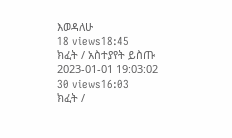እወዳለሁ
18 views18:45
ክፈት / አስተያየት ይስጡ
2023-01-01 19:03:02
30 views16:03
ክፈት /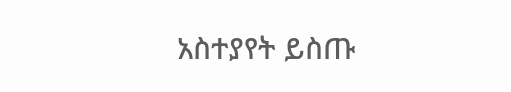አስተያየት ይስጡ